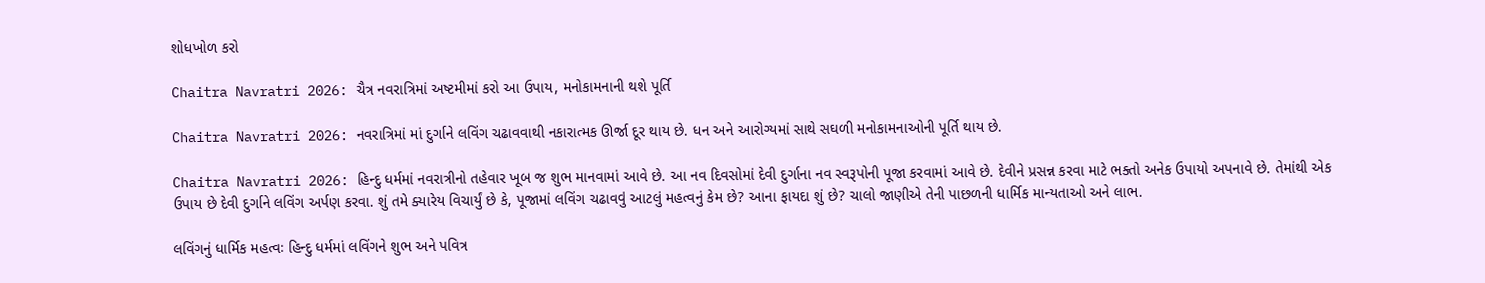શોધખોળ કરો

Chaitra Navratri 2026: ચૈત્ર નવરાત્રિમાં અષ્ટમીમાં કરો આ ઉપાય, મનોકામનાની થશે પૂર્તિ

Chaitra Navratri 2026: નવરાત્રિમાં માં દુર્ગાને લવિંગ ચઢાવવાથી નકારાત્મક ઊર્જા દૂર થાય છે. ધન અને આરોગ્યમાં સાથે સઘળી મનોકામનાઓની પૂર્તિ થાય છે.

Chaitra Navratri 2026: હિન્દુ ધર્મમાં નવરાત્રીનો તહેવાર ખૂબ જ શુભ માનવામાં આવે છે. આ નવ દિવસોમાં દેવી દુર્ગાના નવ સ્વરૂપોની પૂજા કરવામાં આવે છે. દેવીને પ્રસન્ન કરવા માટે ભક્તો અનેક ઉપાયો અપનાવે છે. તેમાંથી એક ઉપાય છે દેવી દુર્ગાને લવિંગ અર્પણ કરવા. શું તમે ક્યારેય વિચાર્યું છે કે, પૂજામાં લવિંગ ચઢાવવું આટલું મહત્વનું કેમ છે? આના ફાયદા શું છે? ચાલો જાણીએ તેની પાછળની ધાર્મિક માન્યતાઓ અને લાભ.

લવિંગનું ધાર્મિક મહત્વઃ હિન્દુ ધર્મમાં લવિંગને શુભ અને પવિત્ર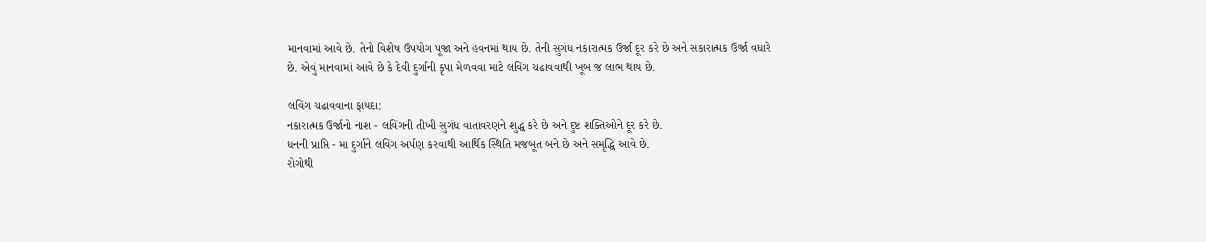માનવામાં આવે છે. તેનો વિશેષ ઉપયોગ પૂજા અને હવનમાં થાય છે. તેની સુગંધ નકારાત્મક ઉર્જા દૂર કરે છે અને સકારાત્મક ઉર્જા વધારે છે. એવું માનવામાં આવે છે કે દેવી દુર્ગાની કૃપા મેળવવા માટે લવિંગ ચઢાવવાથી ખૂબ જ લાભ થાય છે.

લવિંગ ચઢાવવાના ફાયદા:
નકારાત્મક ઉર્જાનો નાશ - લવિંગની તીખી સુગંધ વાતાવરણને શુદ્ધ કરે છે અને દુષ્ટ શક્તિઓને દૂર કરે છે.
ધનની પ્રાપ્તિ - મા દુર્ગાને લવિંગ અર્પણ કરવાથી આર્થિક સ્થિતિ મજબૂત બને છે અને સમૃદ્ધિ આવે છે.
રોગોથી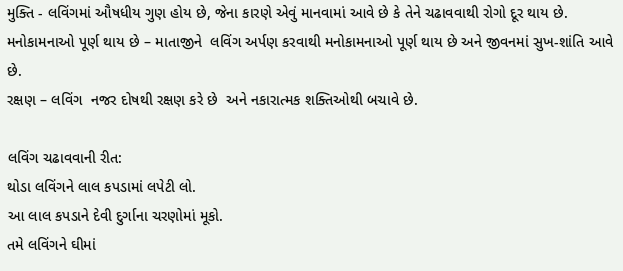મુક્તિ - લવિંગમાં ઔષધીય ગુણ હોય છે, જેના કારણે એવું માનવામાં આવે છે કે તેને ચઢાવવાથી રોગો દૂર થાય છે.
મનોકામનાઓ પૂર્ણ થાય છે – માતાજીને  લવિંગ અર્પણ કરવાથી મનોકામનાઓ પૂર્ણ થાય છે અને જીવનમાં સુખ-શાંતિ આવે છે.
રક્ષણ – લવિંગ  નજર દોષથી રક્ષણ કરે છે  અને નકારાત્મક શક્તિઓથી બચાવે છે.

લવિંગ ચઢાવવાની રીત:
થોડા લવિંગને લાલ કપડામાં લપેટી લો.
આ લાલ કપડાને દેવી દુર્ગાના ચરણોમાં મૂકો.
તમે લવિંગને ઘીમાં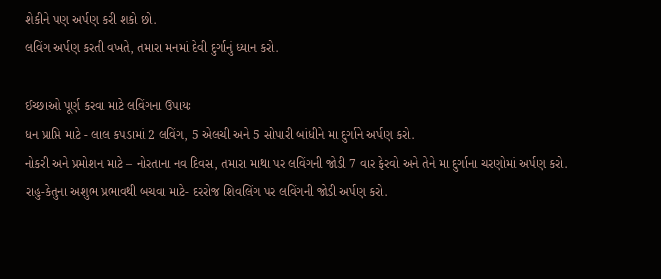શેકીને પણ અર્પણ કરી શકો છો.
લવિંગ અર્પણ કરતી વખતે, તમારા મનમાં દેવી દુર્ગાનું ધ્યાન કરો.

ઈચ્છાઓ પૂર્ણ કરવા માટે લવિંગના ઉપાયઃ
ધન પ્રાપ્તિ માટે - લાલ કપડામાં 2 લવિંગ, 5 એલચી અને 5 સોપારી બાંધીને મા દુર્ગાને અર્પણ કરો.
નોકરી અને પ્રમોશન માટે – નોરતાના નવ દિવસ, તમારા માથા પર લવિંગની જોડી 7 વાર ફેરવો અને તેને મા દુર્ગાના ચરણોમાં અર્પણ કરો.
રાહુ-કેતુના અશુભ પ્રભાવથી બચવા માટે- દરરોજ શિવલિંગ પર લવિંગની જોડી અર્પણ કરો.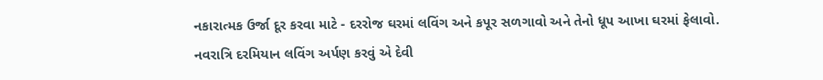નકારાત્મક ઉર્જા દૂર કરવા માટે - દરરોજ ઘરમાં લવિંગ અને કપૂર સળગાવો અને તેનો ધૂપ આખા ઘરમાં ફેલાવો.
નવરાત્રિ દરમિયાન લવિંગ અર્પણ કરવું એ દેવી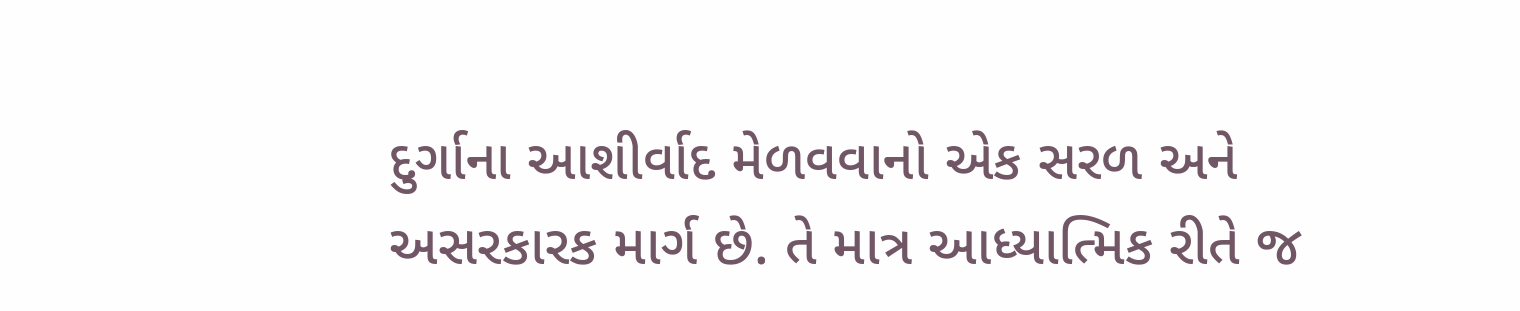દુર્ગાના આશીર્વાદ મેળવવાનો એક સરળ અને અસરકારક માર્ગ છે. તે માત્ર આધ્યાત્મિક રીતે જ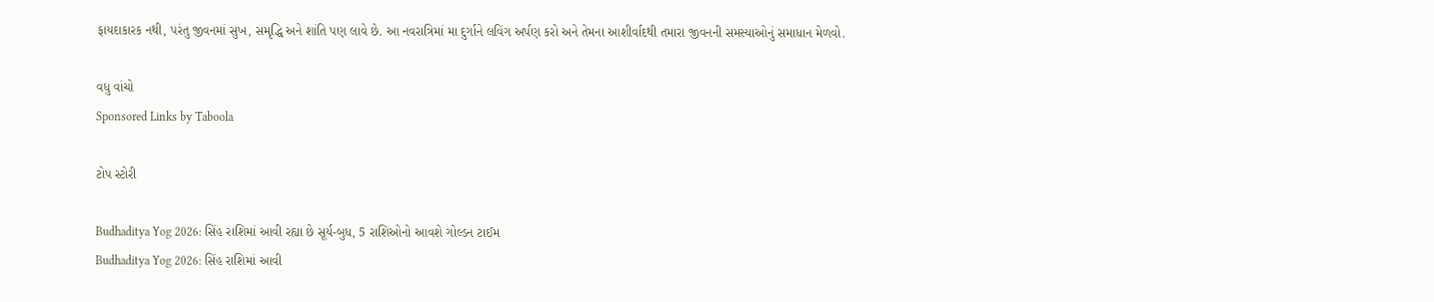ફાયદાકારક નથી, પરંતુ જીવનમાં સુખ, સમૃદ્ધિ અને શાંતિ પણ લાવે છે. આ નવરાત્રિમાં મા દુર્ગાને લવિંગ અર્પણ કરો અને તેમના આશીર્વાદથી તમારા જીવનની સમસ્યાઓનું સમાધાન મેળવો.

વધુ વાંચો
Sponsored Links by Taboola

ટોપ સ્ટોરી

Budhaditya Yog 2026: સિંહ રાશિમાં આવી રહ્યા છે સૂર્ય-બુધ, 5 રાશિઓનો આવશે ગોલ્ડન ટાઈમ
Budhaditya Yog 2026: સિંહ રાશિમાં આવી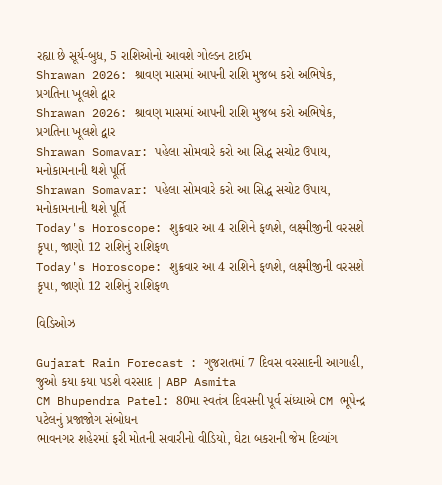રહ્યા છે સૂર્ય-બુધ, 5 રાશિઓનો આવશે ગોલ્ડન ટાઈમ
Shrawan 2026: શ્રાવણ માસમાં આપની રાશિ મુજબ કરો અભિષેક, પ્રગતિના ખૂલશે દ્વાર
Shrawan 2026: શ્રાવણ માસમાં આપની રાશિ મુજબ કરો અભિષેક, પ્રગતિના ખૂલશે દ્વાર
Shrawan Somavar: પહેલા સોમવારે કરો આ સિદ્ધ સચોટ ઉપાય, મનોકામનાની થશે પૂર્તિ
Shrawan Somavar: પહેલા સોમવારે કરો આ સિદ્ધ સચોટ ઉપાય, મનોકામનાની થશે પૂર્તિ
Today's Horoscope: શુક્રવાર આ 4 રાશિને ફળશે, લક્ષ્મીજીની વરસશે કૃપા, જાણો 12 રાશિનું રાશિફળ
Today's Horoscope: શુક્રવાર આ 4 રાશિને ફળશે, લક્ષ્મીજીની વરસશે કૃપા, જાણો 12 રાશિનું રાશિફળ

વિડિઓઝ

Gujarat Rain Forecast : ગુજરાતમાં 7 દિવસ વરસાદની આગાહી, જુઓ કયા કયા પડશે વરસાદ | ABP Asmita
CM Bhupendra Patel: 80મા સ્વતંત્ર દિવસની પૂર્વ સંધ્યાએ CM ભૂપેન્દ્ર પટેલનું પ્રજાજોગ સંબોધન
ભાવનગર શહેરમાં ફરી મોતની સવારીનો વીડિયો, ઘેટા બકરાની જેમ દિવ્યાંગ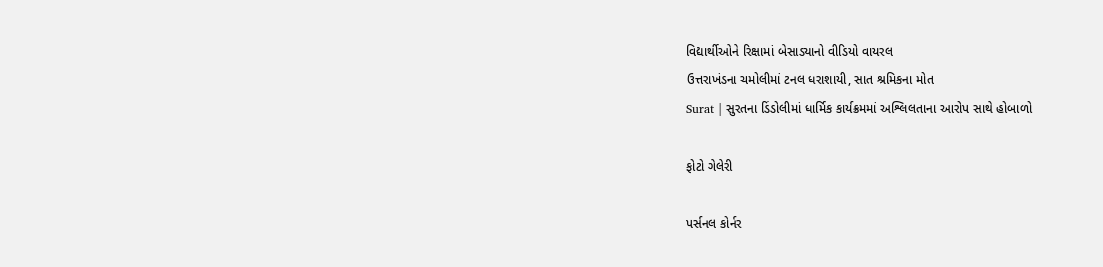વિદ્યાર્થીઓને રિક્ષામાં બેસાડ્યાનો વીડિયો વાયરલ
ઉત્તરાખંડના ચમોલીમાં ટનલ ધરાશાયી, સાત શ્રમિકના મોત
Surat | સુરતના ડિંડોલીમાં ધાર્મિક કાર્યક્રમમાં અશ્લિલતાના આરોપ સાથે હોબાળો

ફોટો ગેલેરી

પર્સનલ કોર્નર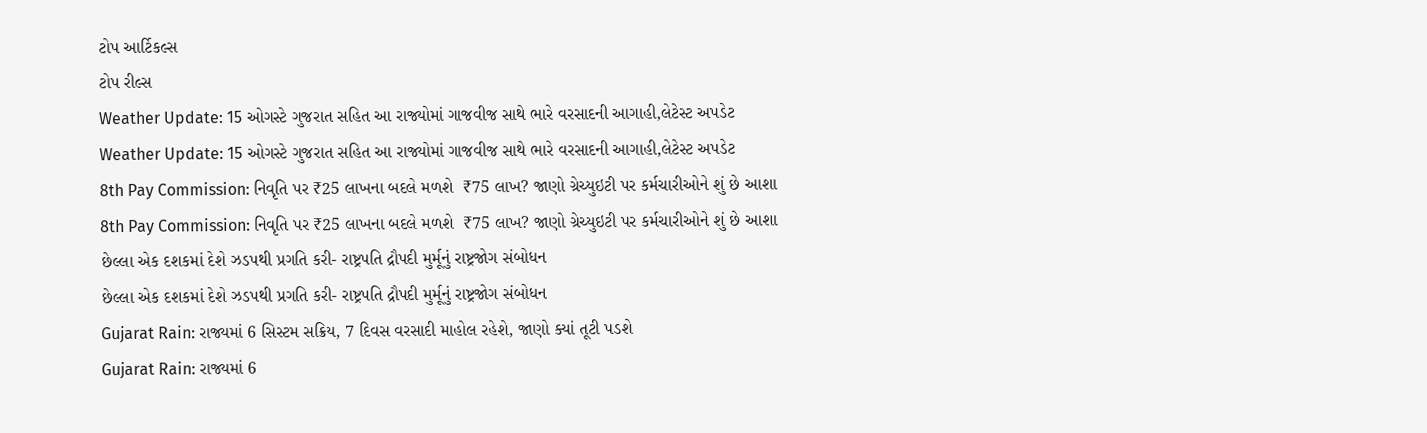ટોપ આર્ટિકલ્સ
ટોપ રીલ્સ
Weather Update: 15 ઓગસ્ટે ગુજરાત સહિત આ રાજ્યોમાં ગાજવીજ સાથે ભારે વરસાદની આગાહી,લેટેસ્ટ અપડેટ
Weather Update: 15 ઓગસ્ટે ગુજરાત સહિત આ રાજ્યોમાં ગાજવીજ સાથે ભારે વરસાદની આગાહી,લેટેસ્ટ અપડેટ
8th Pay Commission: નિવૃતિ પર ₹25 લાખના બદલે મળશે  ₹75 લાખ? જાણો ગ્રેચ્યુઇટી પર કર્મચારીઓને શું છે આશા
8th Pay Commission: નિવૃતિ પર ₹25 લાખના બદલે મળશે  ₹75 લાખ? જાણો ગ્રેચ્યુઇટી પર કર્મચારીઓને શું છે આશા
છેલ્લા એક દશકમાં દેશે ઝડપથી પ્રગતિ કરી- રાષ્ટ્રપતિ દ્રૌપદી મુર્મૂનું રાષ્ટ્રજોગ સંબોધન
છેલ્લા એક દશકમાં દેશે ઝડપથી પ્રગતિ કરી- રાષ્ટ્રપતિ દ્રૌપદી મુર્મૂનું રાષ્ટ્રજોગ સંબોધન
Gujarat Rain: રાજ્યમાં 6 સિસ્ટમ સક્રિય, 7 દિવસ વરસાદી માહોલ રહેશે, જાણો ક્યાં તૂટી પડશે
Gujarat Rain: રાજ્યમાં 6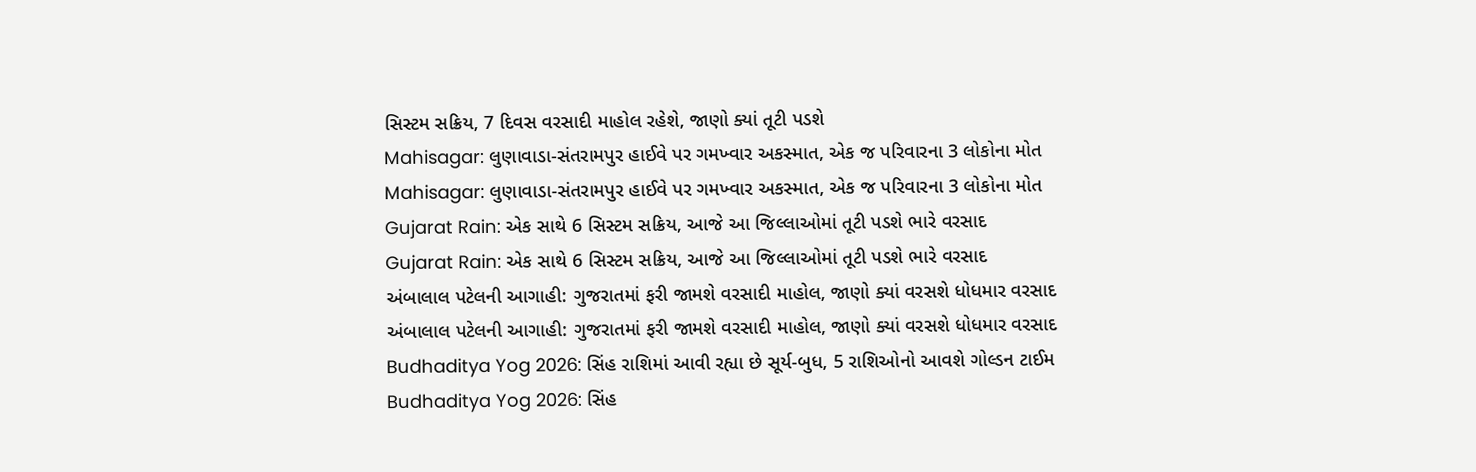સિસ્ટમ સક્રિય, 7 દિવસ વરસાદી માહોલ રહેશે, જાણો ક્યાં તૂટી પડશે
Mahisagar: લુણાવાડા-સંતરામપુર હાઈવે પર ગમખ્વાર અકસ્માત, એક જ પરિવારના 3 લોકોના મોત
Mahisagar: લુણાવાડા-સંતરામપુર હાઈવે પર ગમખ્વાર અકસ્માત, એક જ પરિવારના 3 લોકોના મોત
Gujarat Rain: એક સાથે 6 સિસ્ટમ સક્રિય, આજે આ જિલ્લાઓમાં તૂટી પડશે ભારે વરસાદ
Gujarat Rain: એક સાથે 6 સિસ્ટમ સક્રિય, આજે આ જિલ્લાઓમાં તૂટી પડશે ભારે વરસાદ
અંબાલાલ પટેલની આગાહી: ગુજરાતમાં ફરી જામશે વરસાદી માહોલ, જાણો ક્યાં વરસશે ધોધમાર વરસાદ
અંબાલાલ પટેલની આગાહી: ગુજરાતમાં ફરી જામશે વરસાદી માહોલ, જાણો ક્યાં વરસશે ધોધમાર વરસાદ
Budhaditya Yog 2026: સિંહ રાશિમાં આવી રહ્યા છે સૂર્ય-બુધ, 5 રાશિઓનો આવશે ગોલ્ડન ટાઈમ
Budhaditya Yog 2026: સિંહ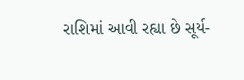રાશિમાં આવી રહ્યા છે સૂર્ય-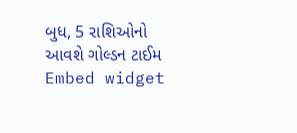બુધ, 5 રાશિઓનો આવશે ગોલ્ડન ટાઈમ
Embed widget